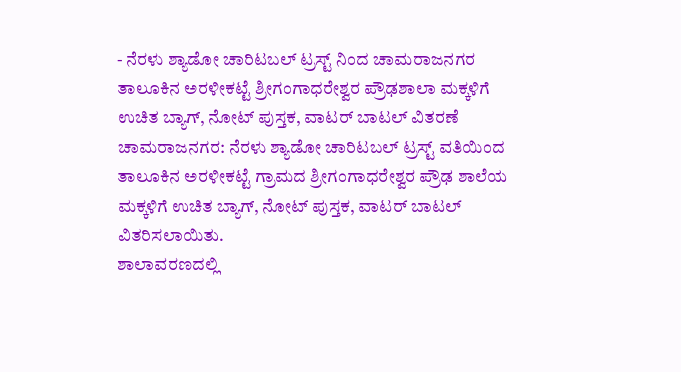- ನೆರಳು ಶ್ಯಾಡೋ ಚಾರಿಟಬಲ್ ಟ್ರಸ್ಟ್ ನಿಂದ ಚಾಮರಾಜನಗರ ತಾಲೂಕಿನ ಅರಳೀಕಟ್ಟೆ ಶ್ರೀಗಂಗಾಧರೇಶ್ವರ ಪ್ರೌಢಶಾಲಾ ಮಕ್ಕಳಿಗೆ ಉಚಿತ ಬ್ಯಾಗ್, ನೋಟ್ ಪುಸ್ತಕ, ವಾಟರ್ ಬಾಟಲ್ ವಿತರಣೆ
ಚಾಮರಾಜನಗರ: ನೆರಳು ಶ್ಯಾಡೋ ಚಾರಿಟಬಲ್ ಟ್ರಸ್ಟ್ ವತಿಯಿಂದ ತಾಲೂಕಿನ ಅರಳೀಕಟ್ಟೆ ಗ್ರಾಮದ ಶ್ರೀಗಂಗಾಧರೇಶ್ವರ ಪ್ರೌಢ ಶಾಲೆಯ ಮಕ್ಕಳಿಗೆ ಉಚಿತ ಬ್ಯಾಗ್, ನೋಟ್ ಪುಸ್ತಕ, ವಾಟರ್ ಬಾಟಲ್ ವಿತರಿಸಲಾಯಿತು.
ಶಾಲಾವರಣದಲ್ಲಿ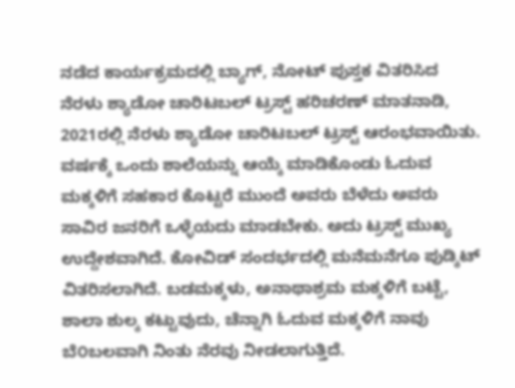ನಡೆದ ಕಾರ್ಯಕ್ರಮದಲ್ಲಿ ಬ್ಯಾಗ್, ನೋಟ್ ಪುಸ್ತಕ ವಿತರಿಸಿದ ನೆರಳು ಶ್ಯಾಡೋ ಚಾರಿಟಬಲ್ ಟ್ರಸ್ಟ್ ಹರಿಚರಣ್ ಮಾತನಾಡಿ, 2021ರಲ್ಲಿ ನೆರಳು ಶ್ಯಾಡೋ ಚಾರಿಟಬಲ್ ಟ್ರಸ್ಟ್ ಆರಂಭವಾಯಿತು. ವರ್ಷಕ್ಕೆ ಒಂದು ಶಾಲೆಯನ್ನು ಆಯ್ಕೆ ಮಾಡಿಕೊಂಡು ಓದುವ ಮಕ್ಕಳಿಗೆ ಸಹಕಾರ ಕೊಟ್ಟರೆ ಮುಂದೆ ಅವರು ಬೆಳೆದು ಅವರು ಸಾವಿರ ಜನರಿಗೆ ಒಳ್ಳೆಯದು ಮಾಡಬೇಕು. ಅದು ಟ್ರಸ್ಟ್ ಮುಖ್ಯ ಉದ್ದೇಶವಾಗಿದೆ. ಕೋವಿಡ್ ಸಂದರ್ಭದಲ್ಲಿ ಮನೆಮನೆಗೂ ಪುಡ್ಕಿಟ್ ವಿತರಿಸಲಾಗಿದೆ. ಬಡಮಕ್ಕಳು, ಅನಾಥಾಶ್ರಮ ಮಕ್ಕಳಿಗೆ ಬಟ್ಟೆ, ಶಾಲಾ ಶುಲ್ಕ ಕಟ್ಟುವುದು, ಚೆನ್ನಾಗಿ ಓದುವ ಮಕ್ಕಳಿಗೆ ನಾವು ಬೆ೦ಬಲವಾಗಿ ನಿಂತು ನೆರವು ನೀಡಲಾಗುತ್ತಿದೆ.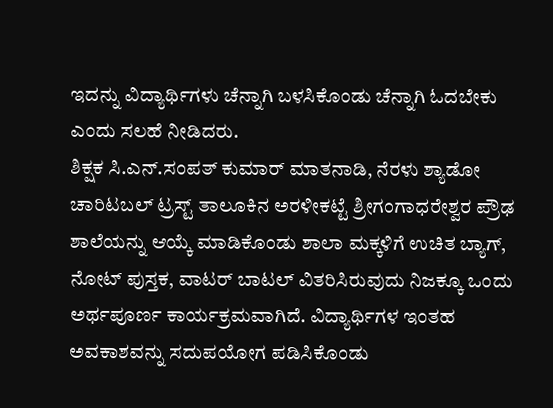ಇದನ್ನು ವಿದ್ಯಾರ್ಥಿಗಳು ಚೆನ್ನಾಗಿ ಬಳಸಿಕೊಂಡು ಚೆನ್ನಾಗಿ ಓದಬೇಕು ಎಂದು ಸಲಹೆ ನೀಡಿದರು.
ಶಿಕ್ಷಕ ಸಿ.ಎನ್.ಸಂಪತ್ ಕುಮಾರ್ ಮಾತನಾಡಿ, ನೆರಳು ಶ್ಯಾಡೋ ಚಾರಿಟಬಲ್ ಟ್ರಸ್ಟ್ ತಾಲೂಕಿನ ಅರಳೀಕಟ್ಟೆ ಶ್ರೀಗಂಗಾಧರೇಶ್ವರ ಪ್ರೌಢ ಶಾಲೆಯನ್ನು ಆಯ್ಕೆ ಮಾಡಿಕೊಂಡು ಶಾಲಾ ಮಕ್ಕಳಿಗೆ ಉಚಿತ ಬ್ಯಾಗ್, ನೋಟ್ ಪುಸ್ತಕ, ವಾಟರ್ ಬಾಟಲ್ ವಿತರಿಸಿರುವುದು ನಿಜಕ್ಕೂ ಒಂದು ಅರ್ಥಪೂರ್ಣ ಕಾರ್ಯಕ್ರಮವಾಗಿದೆ. ವಿದ್ಯಾರ್ಥಿಗಳ ಇಂತಹ ಅವಕಾಶವನ್ನು ಸದುಪಯೋಗ ಪಡಿಸಿಕೊಂಡು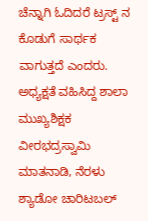ಚೆನ್ನಾಗಿ ಓದಿದರೆ ಟ್ರಸ್ಟ್ ನ ಕೊಡುಗೆ ಸಾರ್ಥಕ ವಾಗುತ್ತದೆ ಎಂದರು.
ಅಧ್ಯಕ್ಷತೆ ವಹಿಸಿದ್ದ ಶಾಲಾ ಮುಖ್ಯಶಿಕ್ಷಕ ವೀರಭದ್ರಸ್ವಾಮಿ ಮಾತನಾಡಿ, ನೆರಳು ಶ್ಯಾಡೋ ಚಾರಿಟಬಲ್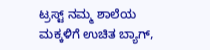ಟ್ರಸ್ಟ್ ನಮ್ಮ ಶಾಲೆಯ ಮಕ್ಕಳಿಗೆ ಉಚಿತ ಬ್ಯಾಗ್,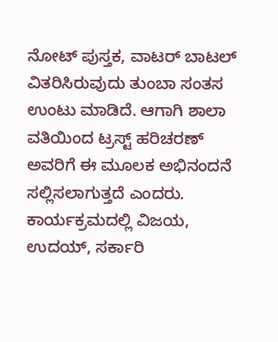ನೋಟ್ ಪುಸ್ತಕ, ವಾಟರ್ ಬಾಟಲ್ ವಿತರಿಸಿರುವುದು ತುಂಬಾ ಸಂತಸ ಉಂಟು ಮಾಡಿದೆ. ಆಗಾಗಿ ಶಾಲಾ ವತಿಯಿಂದ ಟ್ರಸ್ಟ್ ಹರಿಚರಣ್ ಅವರಿಗೆ ಈ ಮೂಲಕ ಅಭಿನಂದನೆ ಸಲ್ಲಿಸಲಾಗುತ್ತದೆ ಎಂದರು.
ಕಾರ್ಯಕ್ರಮದಲ್ಲಿ ವಿಜಯ, ಉದಯ್, ಸರ್ಕಾರಿ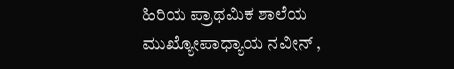ಹಿರಿಯ ಪ್ರಾಥಮಿಕ ಶಾಲೆಯ ಮುಖ್ಯೋಪಾಧ್ಯಾಯ ನವೀನ್ ,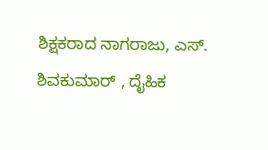ಶಿಕ್ಷಕರಾದ ನಾಗರಾಜು, ಎಸ್. ಶಿವಕುಮಾರ್ , ದೈಹಿಕ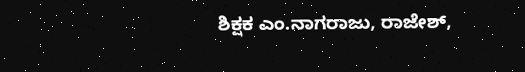ಶಿಕ್ಷಕ ಎಂ.ನಾಗರಾಜು, ರಾಜೇಶ್,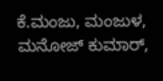ಕೆ.ಮಂಜು, ಮಂಜುಳ, ಮನೋಜ್ ಕುಮಾರ್,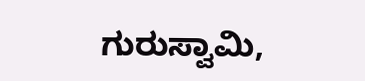ಗುರುಸ್ವಾಮಿ,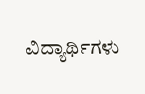ವಿದ್ಯಾರ್ಥಿಗಳು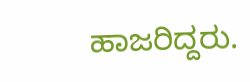ಹಾಜರಿದ್ದರು.